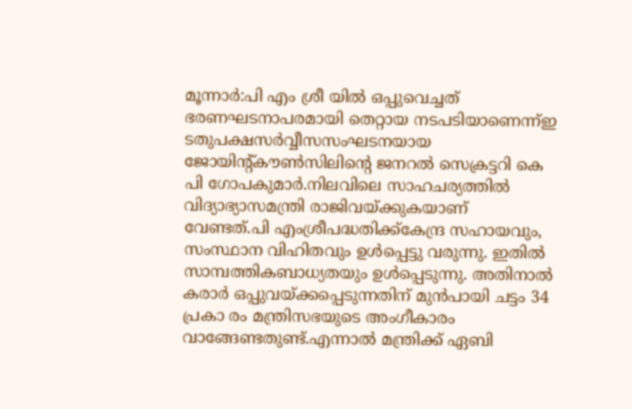മൂന്നാർ:പി എം ശ്രീ യിൽ ഒപ്പുവെച്ചത് ഭരണഘടനാപരമായി തെറ്റായ നടപടിയാണെന്ന്ഇ ടതുപക്ഷസർവ്വീസസംഘടനയായ ജോയിന്റ്കൗൺസിലിന്റെ ജനറൽ സെക്രട്ടറി കെ പി ഗോപകുമാർ.നിലവിലെ സാഹചര്യത്തിൽ വിദ്യാഭ്യാസമന്ത്രി രാജിവയ്ക്കുകയാണ് വേണ്ടത്.പി എംശ്രീപദ്ധതിക്ക്കേന്ദ്ര സഹായവും, സംസ്ഥാന വിഹിതവും ഉൾപ്പെട്ടു വരുന്നു. ഇതിൽ സാമ്പത്തികബാധ്യതയും ഉൾപ്പെടുന്നു. അതിനാൽ കരാർ ഒപ്പുവയ്ക്കപ്പെടുന്നതിന് മുൻപായി ചട്ടം 34 പ്രകാ രം മന്ത്രിസഭയുടെ അംഗീകാരം വാങ്ങേണ്ടതുണ്ട്.എന്നാൽ മന്ത്രിക്ക് ഏബി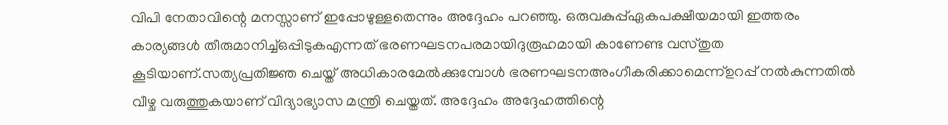വിപി നേതാവിന്റെ മനസ്സാണ് ഇപ്പോഴുള്ളതെന്നും അദ്ദേഹം പറഞ്ഞു. ഒരുവകുപ്പ്ഏകപക്ഷീയമായി ഇത്തരം കാര്യങ്ങൾ തീരുമാനിച്ച്ഒപ്പിടുകഎന്നത് ഭരണഘടനപരമായിദുരൂഹമായി കാണേണ്ട വസ്തുത കൂടിയാണ്.സത്യപ്രതിജ്ഞ ചെയ്ത് അധികാരമേൽക്കുമ്പോൾ ഭരണഘടനഅംഗീകരിക്കാമെന്ന്ഉറപ്പ് നൽകുന്നതിൽ വീഴ്ച വരുത്തുകയാണ് വിദ്യാഭ്യാസ മന്ത്രി ചെയ്തത്. അദ്ദേഹം അദ്ദേഹത്തിന്റെ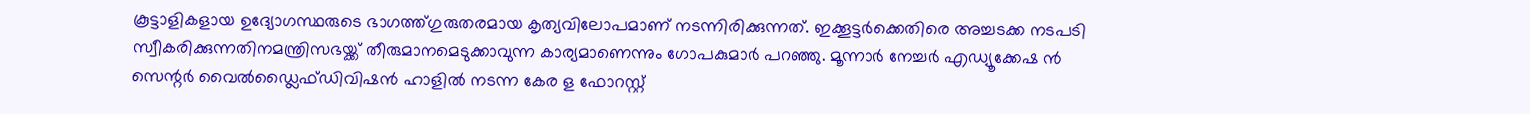കൂട്ടാളികളായ ഉദ്യോഗസ്ഥരുടെ ഭാഗത്ത്ഗുരുതരമായ കൃത്യവിലോപമാണ് നടന്നിരിക്കുന്നത്. ഇക്കൂട്ടർക്കെതിരെ അച്ചടക്ക നടപടി സ്വീകരിക്കുന്നതിനമന്ത്രിസഭയ്ക്ക് തീരുമാനമെടുക്കാവുന്ന കാര്യമാണെന്നും ഗോപകുമാർ പറഞ്ഞു. മൂന്നാർ നേച്ചർ എഡ്യൂക്കേഷ ൻ സെന്റർ വൈൽഡ്ലൈഫ്ഡിവിഷൻ ഹാളിൽ നടന്ന കേര ള ഫോറസ്റ്റ്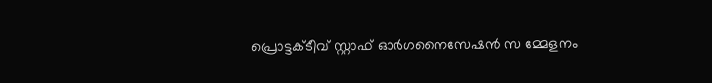പ്രൊട്ടക്ടീവ് സ്റ്റാഫ് ഓർഗനൈസേഷൻ സ മ്മേളനം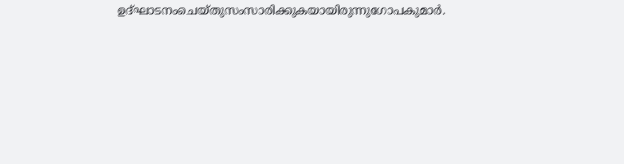ഉദ്ഘാടനംചെയ്തുസംസാരിക്കുകയായിരുന്നുഗോപകുമാർ.